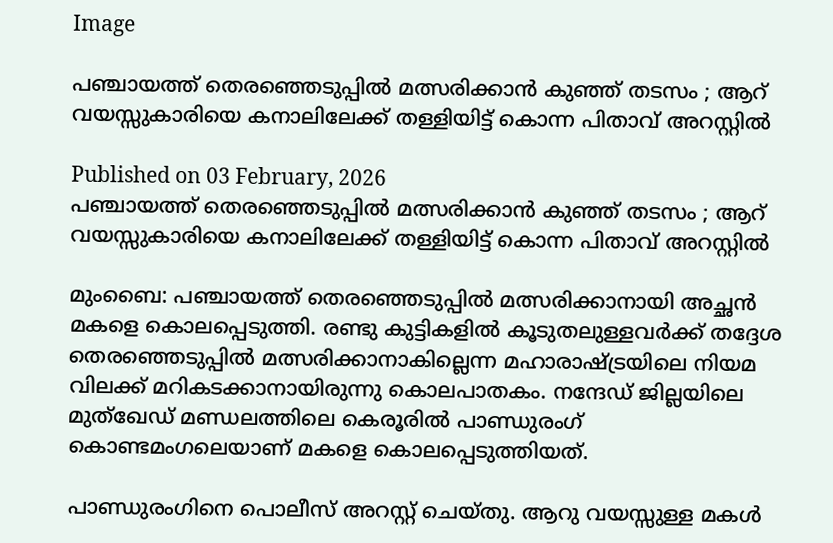Image

പഞ്ചായത്ത് തെരഞ്ഞെടുപ്പില്‍ മത്സരിക്കാൻ കുഞ്ഞ് തടസം ; ആറ് വയസ്സുകാരിയെ കനാലിലേക്ക് തള്ളിയിട്ട് കൊന്ന പിതാവ് അറസ്റ്റിൽ

Published on 03 February, 2026
പഞ്ചായത്ത് തെരഞ്ഞെടുപ്പില്‍ മത്സരിക്കാൻ കുഞ്ഞ് തടസം ; ആറ് വയസ്സുകാരിയെ കനാലിലേക്ക് തള്ളിയിട്ട് കൊന്ന പിതാവ് അറസ്റ്റിൽ

മുംബൈ: പഞ്ചായത്ത് തെരഞ്ഞെടുപ്പില്‍ മത്സരിക്കാനായി അച്ഛന്‍ മകളെ കൊലപ്പെടുത്തി. രണ്ടു കുട്ടികളില്‍ കൂടുതലുള്ളവര്‍ക്ക് തദ്ദേശ തെരഞ്ഞെടുപ്പില്‍ മത്സരിക്കാനാകില്ലെന്ന മഹാരാഷ്ട്രയിലെ നിയമ വിലക്ക് മറികടക്കാനായിരുന്നു കൊലപാതകം. നന്ദേഡ് ജില്ലയിലെ മുത്‌ഖേഡ് മണ്ഡലത്തിലെ കെരൂരില്‍ പാണ്ഡുരംഗ് കൊണ്ടമംഗലെയാണ് മകളെ കൊലപ്പെടുത്തിയത്.

പാണ്ഡുരംഗിനെ പൊലീസ് അറസ്റ്റ് ചെയ്തു. ആറു വയസ്സുള്ള മകള്‍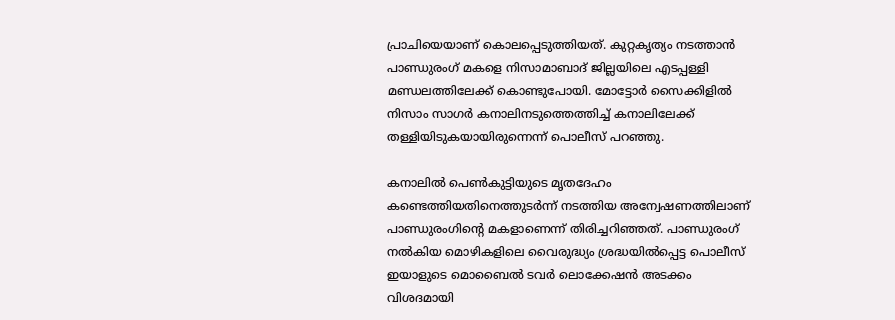പ്രാചിയെയാണ് കൊലപ്പെടുത്തിയത്. കുറ്റകൃത്യം നടത്താന്‍ പാണ്ഡുരംഗ് മകളെ നിസാമാബാദ് ജില്ലയിലെ എടപ്പള്ളി മണ്ഡലത്തിലേക്ക് കൊണ്ടുപോയി. മോട്ടോര്‍ സൈക്കിളില്‍ നിസാം സാഗര്‍ കനാലിനടുത്തെത്തിച്ച് കനാലിലേക്ക് തള്ളിയിടുകയായിരുന്നെന്ന് പൊലീസ് പറഞ്ഞു.

കനാലില്‍ പെണ്‍കുട്ടിയുടെ മൃതദേഹം കണ്ടെത്തിയതിനെത്തുടര്‍ന്ന് നടത്തിയ അന്വേഷണത്തിലാണ് പാണ്ഡുരംഗിന്റെ മകളാണെന്ന് തിരിച്ചറിഞ്ഞത്. പാണ്ഡുരംഗ് നല്‍കിയ മൊഴികളിലെ വൈരുദ്ധ്യം ശ്രദ്ധയില്‍പ്പെട്ട പൊലീസ് ഇയാളുടെ മൊബൈല്‍ ടവര്‍ ലൊക്കേഷന്‍ അടക്കം വിശദമായി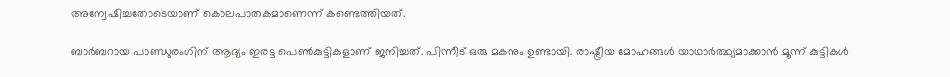അന്വേഷിച്ചതോടെയാണ് കൊലപാതകമാണെന്ന് കണ്ടെത്തിയത്.

ബാര്‍ബറായ പാണ്ഡുരംഗിന് ആദ്യം ഇരട്ട പെണ്‍കുട്ടികളാണ് ജനിച്ചത്. പിന്നീട് ഒരു മകനും ഉണ്ടായി. രാഷ്ട്രീയ മോഹങ്ങള്‍ യാഥാര്‍ത്ഥ്യമാക്കാന്‍ മൂന്ന് കുട്ടികള്‍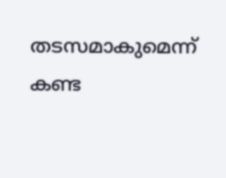തടസമാകുമെന്ന് കണ്ട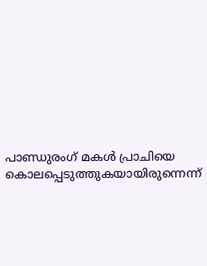പാണ്ഡുരംഗ് മകള്‍ പ്രാചിയെ കൊലപ്പെടുത്തുകയായിരുന്നെന്ന്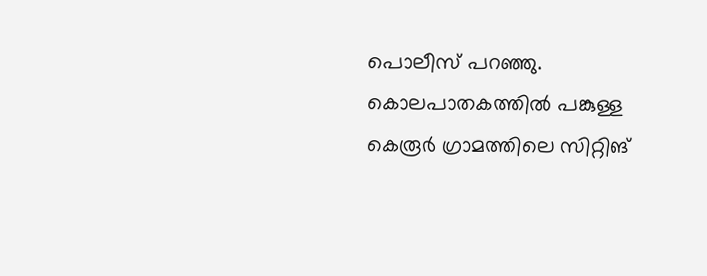പൊലീസ് പറഞ്ഞു. കൊലപാതകത്തില്‍ പങ്കുള്ള കെരൂര്‍ ഗ്രാമത്തിലെ സിറ്റിങ്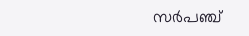സര്‍പഞ്ച്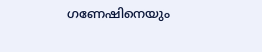ഗണേഷിനെയും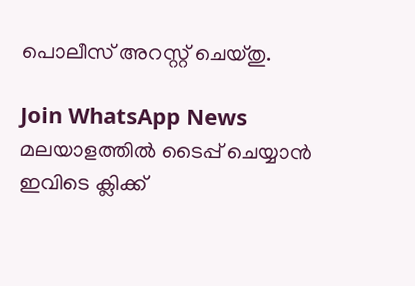പൊലീസ് അറസ്റ്റ് ചെയ്തു.

Join WhatsApp News
മലയാളത്തില്‍ ടൈപ്പ് ചെയ്യാന്‍ ഇവിടെ ക്ലിക്ക്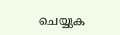ചെയ്യുക